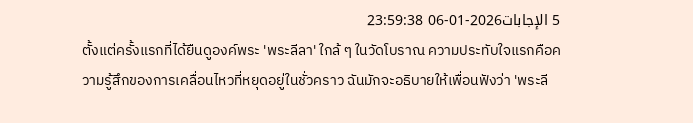5 الإجابات2026-01-06 23:59:38
ตั้งแต่ครั้งแรกที่ได้ยืนดูองค์พระ 'พระลีลา' ใกล้ ๆ ในวัดโบราณ ความประทับใจแรกคือความรู้สึกของการเคลื่อนไหวที่หยุดอยู่ในชั่วคราว ฉันมักจะอธิบายให้เพื่อนฟังว่า 'พระลี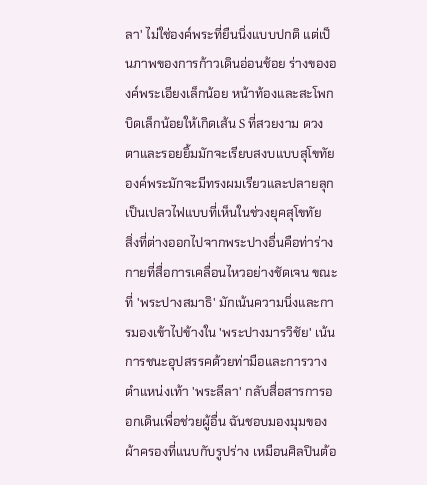ลา' ไม่ใช่องค์พระที่ยืนนิ่งแบบปกติ แต่เป็นภาพของการก้าวเดินอ่อนช้อย ร่างขององค์พระเอียงเล็กน้อย หน้าท้องและสะโพกบิดเล็กน้อยให้เกิดเส้น S ที่สวยงาม ดวงตาและรอยยิ้มมักจะเรียบสงบแบบสุโขทัย องค์พระมักจะมีทรงผมเรียวและปลายลุกเป็นเปลวไฟแบบที่เห็นในช่วงยุคสุโขทัย
สิ่งที่ต่างออกไปจากพระปางอื่นคือท่าร่างกายที่สื่อการเคลื่อนไหวอย่างชัดเจน ขณะที่ 'พระปางสมาธิ' มักเน้นความนิ่งและการมองเข้าไปข้างใน 'พระปางมารวิชัย' เน้นการชนะอุปสรรคด้วยท่ามือและการวางตำแหน่งเท้า 'พระลีลา' กลับสื่อสารการออกเดินเพื่อช่วยผู้อื่น ฉันชอบมองมุมของผ้าครองที่แนบกับรูปร่าง เหมือนศิลปินต้อ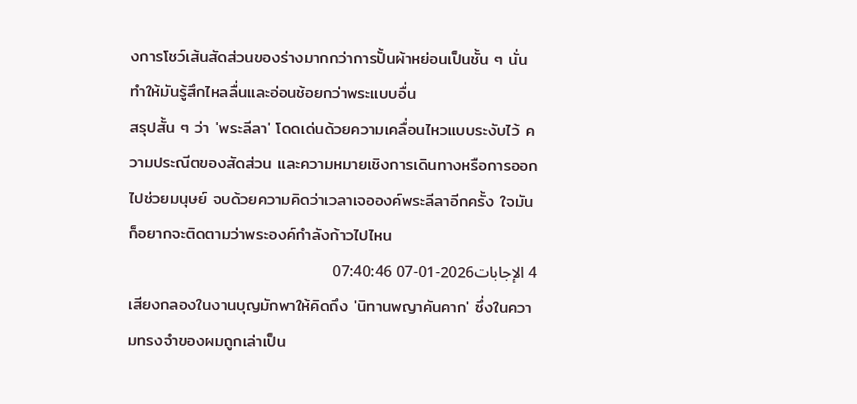งการโชว์เส้นสัดส่วนของร่างมากกว่าการปั้นผ้าหย่อนเป็นชั้น ๆ นั่นทำให้มันรู้สึกไหลลื่นและอ่อนช้อยกว่าพระแบบอื่น
สรุปสั้น ๆ ว่า 'พระลีลา' โดดเด่นด้วยความเคลื่อนไหวแบบระงับไว้ ความประณีตของสัดส่วน และความหมายเชิงการเดินทางหรือการออกไปช่วยมนุษย์ จบด้วยความคิดว่าเวลาเจอองค์พระลีลาอีกครั้ง ใจมันก็อยากจะติดตามว่าพระองค์กำลังก้าวไปไหน
4 الإجابات2026-01-07 07:40:46
เสียงกลองในงานบุญมักพาให้คิดถึง 'นิทานพญาคันคาก' ซึ่งในความทรงจำของผมถูกเล่าเป็น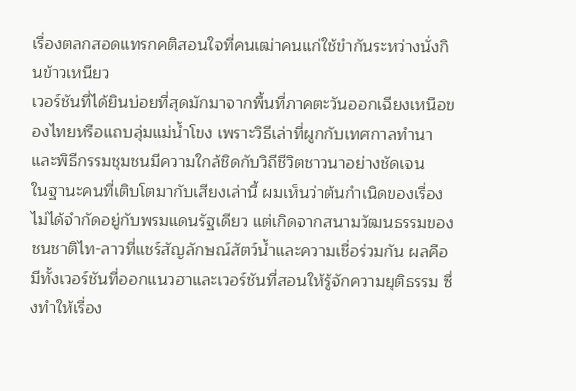เรื่องตลกสอดแทรกคติสอนใจที่คนเฒ่าคนแก่ใช้ขำกันระหว่างนั่งกินข้าวเหนียว
เวอร์ชันที่ได้ยินบ่อยที่สุดมักมาจากพื้นที่ภาคตะวันออกเฉียงเหนือของไทยหรือแถบลุ่มแม่น้ำโขง เพราะวิธีเล่าที่ผูกกับเทศกาลทำนาและพิธีกรรมชุมชนมีความใกล้ชิดกับวิถีชีวิตชาวนาอย่างชัดเจน
ในฐานะคนที่เติบโตมากับเสียงเล่านี้ ผมเห็นว่าต้นกำเนิดของเรื่องไม่ได้จำกัดอยู่กับพรมแดนรัฐเดียว แต่เกิดจากสนามวัฒนธรรมของชนชาติไท-ลาวที่แชร์สัญลักษณ์สัตว์น้ำและความเชื่อร่วมกัน ผลคือมีทั้งเวอร์ชันที่ออกแนวฮาและเวอร์ชันที่สอนให้รู้จักความยุติธรรม ซึ่งทำให้เรื่อง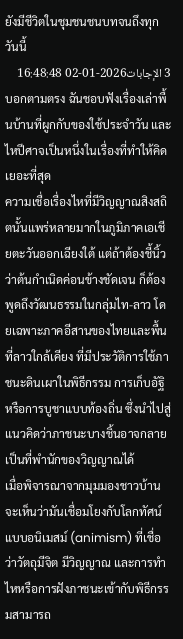ยังมีชีวิตในชุมชนชนบทจนถึงทุกวันนี้
3 الإجابات2026-01-02 16:48:48
บอกตามตรง ฉันชอบฟังเรื่องเล่าพื้นบ้านที่ผูกกับของใช้ประจำวัน และไหปีศาจเป็นหนึ่งในเรื่องที่ทำให้คิดเยอะที่สุด
ความเชื่อเรื่องไหที่มีวิญญาณสิงสถิตนั้นแพร่หลายมากในภูมิภาคเอเชียตะวันออกเฉียงใต้ แต่ถ้าต้องชี้นิ้วว่าต้นกำเนิดค่อนข้างชัดเจน ก็ต้องพูดถึงวัฒนธรรมในกลุ่มไท-ลาว โดยเฉพาะภาคอีสานของไทยและพื้นที่ลาวใกล้เคียง ที่มีประวัติการใช้ภาชนะดินเผาในพิธีกรรม การเก็บอัฐิ หรือการบูชาแบบท้องถิ่น ซึ่งนำไปสู่แนวคิดว่าภาชนะบางชิ้นอาจกลายเป็นที่พำนักของวิญญาณได้
เมื่อพิจารณาจากมุมมองชาวบ้าน จะเห็นว่ามันเชื่อมโยงกับโลกทัศน์แบบอนิเมสม์ (animism) ที่เชื่อว่าวัตถุมีจิต มีวิญญาณ และการทำไหหรือการฝังภาชนะเข้ากับพิธีกรรมสามารถ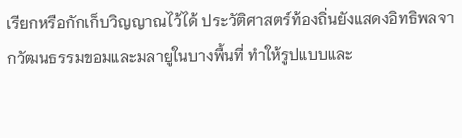เรียกหรือกักเก็บวิญญาณไว้ได้ ประวัติศาสตร์ท้องถิ่นยังแสดงอิทธิพลจากวัฒนธรรมขอมและมลายูในบางพื้นที่ ทำให้รูปแบบและ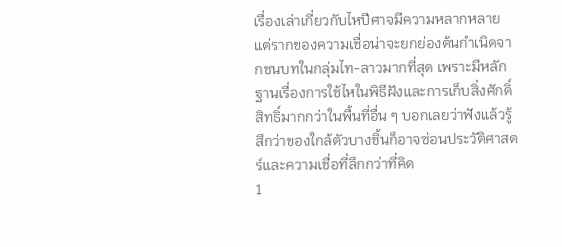เรื่องเล่าเกี่ยวกับไหปีศาจมีความหลากหลาย แต่รากของความเชื่อน่าจะยกย่องต้นกำเนิดจากชนบทในกลุ่มไท-ลาวมากที่สุด เพราะมีหลักฐานเรื่องการใช้ไหในพิธีฝังและการเก็บสิ่งศักดิ์สิทธิ์มากกว่าในพื้นที่อื่น ๆ บอกเลยว่าฟังแล้วรู้สึกว่าของใกล้ตัวบางชิ้นก็อาจซ่อนประวัติศาสตร์และความเชื่อที่ลึกกว่าที่คิด
1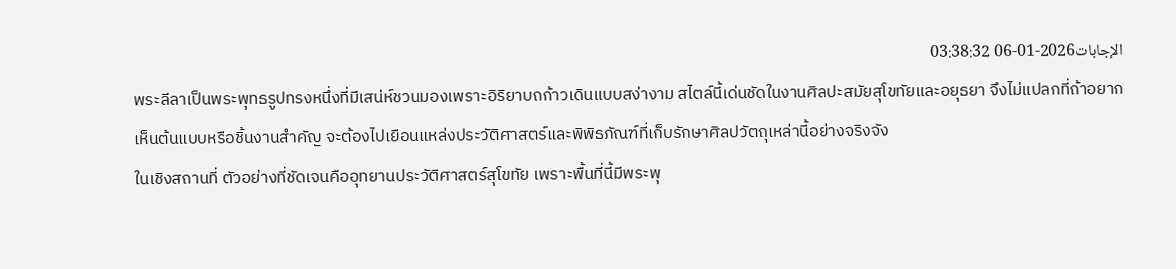الإجابات2026-01-06 03:38:32
พระลีลาเป็นพระพุทธรูปทรงหนึ่งที่มีเสน่ห์ชวนมองเพราะอิริยาบถก้าวเดินแบบสง่างาม สไตล์นี้เด่นชัดในงานศิลปะสมัยสุโขทัยและอยุธยา จึงไม่แปลกที่ถ้าอยากเห็นต้นแบบหรือชิ้นงานสำคัญ จะต้องไปเยือนแหล่งประวัติศาสตร์และพิพิธภัณฑ์ที่เก็บรักษาศิลปวัตถุเหล่านี้อย่างจริงจัง
ในเชิงสถานที่ ตัวอย่างที่ชัดเจนคืออุทยานประวัติศาสตร์สุโขทัย เพราะพื้นที่นี้มีพระพุ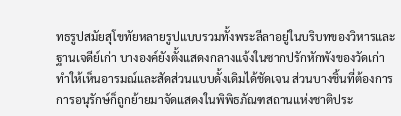ทธรูปสมัยสุโขทัยหลายรูปแบบรวมทั้งพระลีลาอยู่ในบริบทของวิหารและฐานเจดีย์เก่า บางองค์ยังตั้งแสดงกลางแจ้งในซากปรักหักพังของวัดเก่า ทำให้เห็นอารมณ์และสัดส่วนแบบดั้งเดิมได้ชัดเจน ส่วนบางชิ้นที่ต้องการการอนุรักษ์ก็ถูกย้ายมาจัดแสดงในพิพิธภัณฑสถานแห่งชาติประ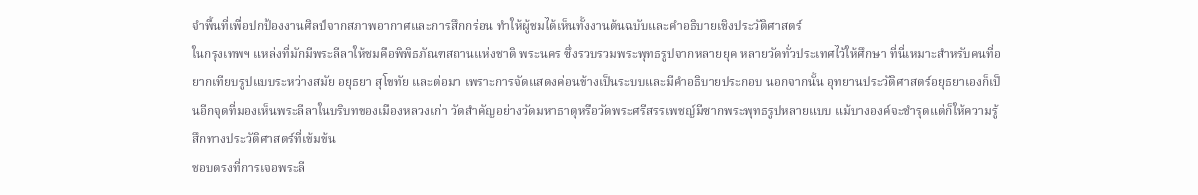จำพื้นที่เพื่อปกป้องงานศิลป์จากสภาพอากาศและการสึกกร่อน ทำให้ผู้ชมได้เห็นทั้งงานต้นฉบับและคำอธิบายเชิงประวัติศาสตร์
ในกรุงเทพฯ แหล่งที่มักมีพระลีลาให้ชมคือพิพิธภัณฑสถานแห่งชาติ พระนคร ซึ่งรวบรวมพระพุทธรูปจากหลายยุค หลายวัดทั่วประเทศไว้ให้ศึกษา ที่นี่เหมาะสำหรับคนที่อยากเทียบรูปแบบระหว่างสมัย อยุธยา สุโขทัย และต่อมา เพราะการจัดแสดงค่อนข้างเป็นระบบและมีคำอธิบายประกอบ นอกจากนั้น อุทยานประวัติศาสตร์อยุธยาเองก็เป็นอีกจุดที่มองเห็นพระลีลาในบริบทของเมืองหลวงเก่า วัดสำคัญอย่างวัดมหาธาตุหรือวัดพระศรีสรรเพชญ์มีซากพระพุทธรูปหลายแบบ แม้บางองค์จะชำรุดแต่ก็ให้ความรู้สึกทางประวัติศาสตร์ที่เข้มข้น
ชอบตรงที่การเจอพระลี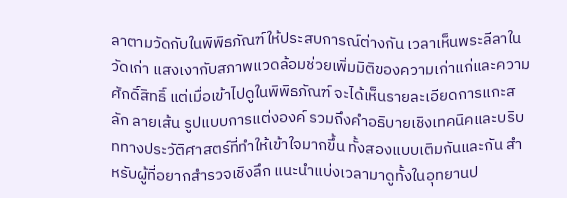ลาตามวัดกับในพิพิธภัณฑ์ให้ประสบการณ์ต่างกัน เวลาเห็นพระลีลาในวัดเก่า แสงเงากับสภาพแวดล้อมช่วยเพิ่มมิติของความเก่าแก่และความศักดิ์สิทธิ์ แต่เมื่อเข้าไปดูในพิพิธภัณฑ์ จะได้เห็นรายละเอียดการแกะสลัก ลายเส้น รูปแบบการแต่งองค์ รวมถึงคำอธิบายเชิงเทคนิคและบริบททางประวัติศาสตร์ที่ทำให้เข้าใจมากขึ้น ทั้งสองแบบเติมกันและกัน สำหรับผู้ที่อยากสำรวจเชิงลึก แนะนำแบ่งเวลามาดูทั้งในอุทยานป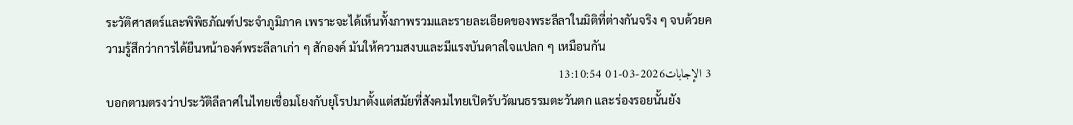ระวัติศาสตร์และพิพิธภัณฑ์ประจำภูมิภาค เพราะจะได้เห็นทั้งภาพรวมและรายละเอียดของพระลีลาในมิติที่ต่างกันจริง ๆ จบด้วยความรู้สึกว่าการได้ยืนหน้าองค์พระลีลาเก่า ๆ สักองค์ มันให้ความสงบและมีแรงบันดาลใจแปลก ๆ เหมือนกัน
3 الإجابات2026-03-01 13:10:54
บอกตามตรงว่าประวัติลีลาศในไทยเชื่อมโยงกับยุโรปมาตั้งแต่สมัยที่สังคมไทยเปิดรับวัฒนธรรมตะวันตก และร่องรอยนั้นยัง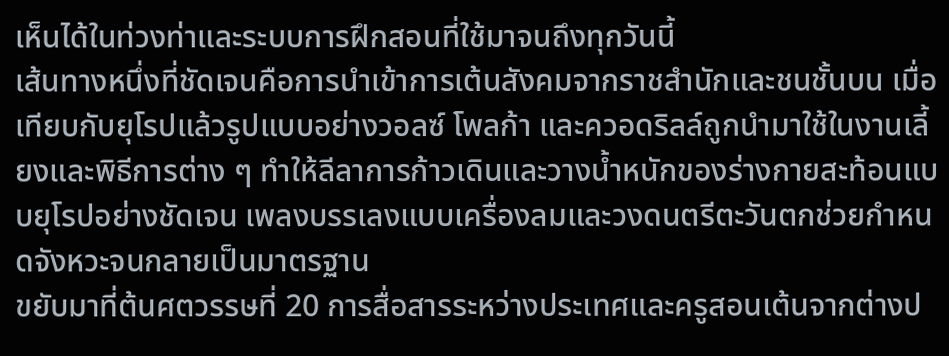เห็นได้ในท่วงท่าและระบบการฝึกสอนที่ใช้มาจนถึงทุกวันนี้
เส้นทางหนึ่งที่ชัดเจนคือการนำเข้าการเต้นสังคมจากราชสำนักและชนชั้นบน เมื่อเทียบกับยุโรปแล้วรูปแบบอย่างวอลซ์ โพลก้า และควอดริลล์ถูกนำมาใช้ในงานเลี้ยงและพิธีการต่าง ๆ ทำให้ลีลาการก้าวเดินและวางน้ำหนักของร่างกายสะท้อนแบบยุโรปอย่างชัดเจน เพลงบรรเลงแบบเครื่องลมและวงดนตรีตะวันตกช่วยกำหนดจังหวะจนกลายเป็นมาตรฐาน
ขยับมาที่ต้นศตวรรษที่ 20 การสื่อสารระหว่างประเทศและครูสอนเต้นจากต่างป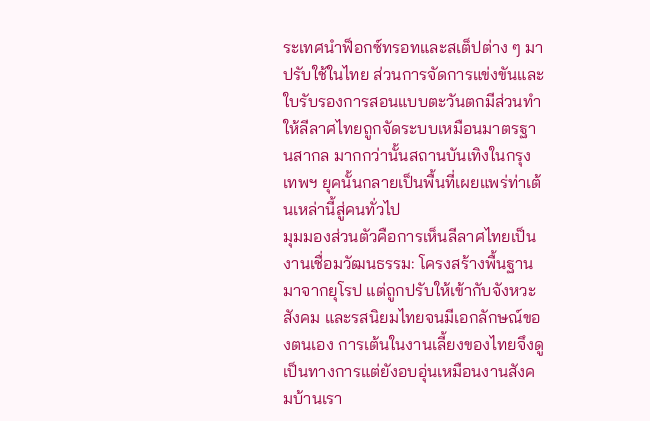ระเทศนำฟ็อกซ์ทรอทและสเต็ปต่าง ๆ มาปรับใช้ในไทย ส่วนการจัดการแข่งขันและใบรับรองการสอนแบบตะวันตกมีส่วนทำให้ลีลาศไทยถูกจัดระบบเหมือนมาตรฐานสากล มากกว่านั้นสถานบันเทิงในกรุงเทพฯ ยุคนั้นกลายเป็นพื้นที่เผยแพร่ท่าเต้นเหล่านี้สู่คนทั่วไป
มุมมองส่วนตัวคือการเห็นลีลาศไทยเป็นงานเชื่อมวัฒนธรรม: โครงสร้างพื้นฐานมาจากยุโรป แต่ถูกปรับให้เข้ากับจังหวะ สังคม และรสนิยมไทยจนมีเอกลักษณ์ของตนเอง การเต้นในงานเลี้ยงของไทยจึงดูเป็นทางการแต่ยังอบอุ่นเหมือนงานสังคมบ้านเรา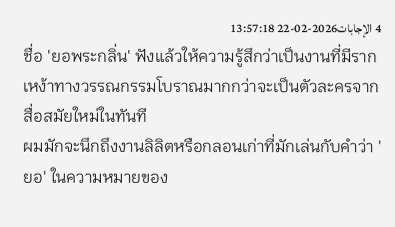4 الإجابات2026-02-22 13:57:18
ชื่อ 'ยอพระกลิ่น' ฟังแล้วให้ความรู้สึกว่าเป็นงานที่มีรากเหง้าทางวรรณกรรมโบราณมากกว่าจะเป็นตัวละครจากสื่อสมัยใหม่ในทันที
ผมมักจะนึกถึงงานลิลิตหรือกลอนเก่าที่มักเล่นกับคำว่า 'ยอ' ในความหมายของ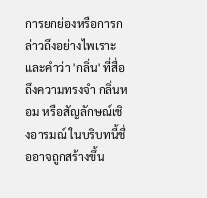การยกย่องหรือการกล่าวถึงอย่างไพเราะ และคำว่า 'กลิ่น' ที่สื่อถึงความทรงจำ กลิ่นหอม หรือสัญลักษณ์เชิงอารมณ์ ในบริบทนี้ชื่ออาจถูกสร้างขึ้น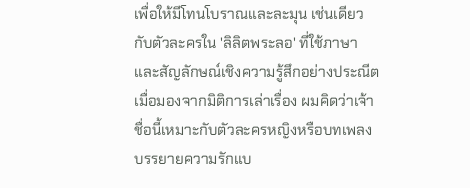เพื่อให้มีโทนโบราณและละมุน เช่นเดียวกับตัวละครใน 'ลิลิตพระลอ' ที่ใช้ภาษาและสัญลักษณ์เชิงความรู้สึกอย่างประณีต
เมื่อมองจากมิติการเล่าเรื่อง ผมคิดว่าเจ้าชื่อนี้เหมาะกับตัวละครหญิงหรือบทเพลงบรรยายความรักแบ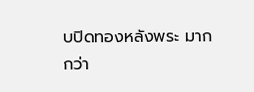บปิดทองหลังพระ มากกว่า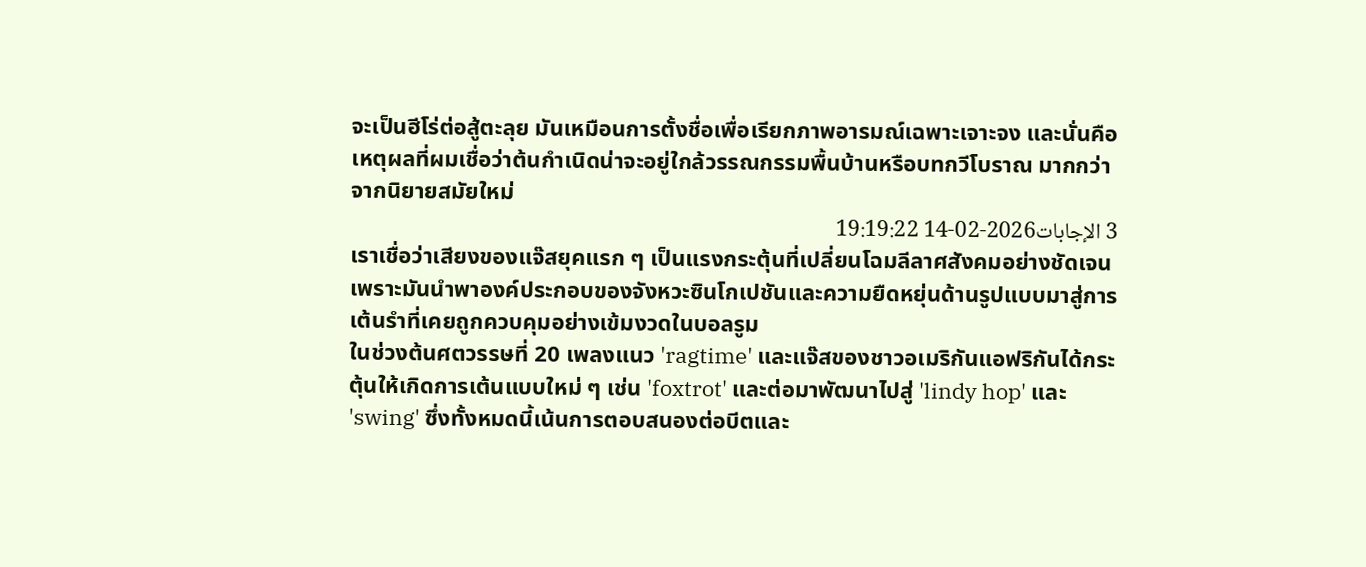จะเป็นฮีโร่ต่อสู้ตะลุย มันเหมือนการตั้งชื่อเพื่อเรียกภาพอารมณ์เฉพาะเจาะจง และนั่นคือเหตุผลที่ผมเชื่อว่าต้นกำเนิดน่าจะอยู่ใกล้วรรณกรรมพื้นบ้านหรือบทกวีโบราณ มากกว่าจากนิยายสมัยใหม่
3 الإجابات2026-02-14 19:19:22
เราเชื่อว่าเสียงของแจ๊สยุคแรก ๆ เป็นแรงกระตุ้นที่เปลี่ยนโฉมลีลาศสังคมอย่างชัดเจน เพราะมันนำพาองค์ประกอบของจังหวะซินโกเปชันและความยืดหยุ่นด้านรูปแบบมาสู่การเต้นรำที่เคยถูกควบคุมอย่างเข้มงวดในบอลรูม
ในช่วงต้นศตวรรษที่ 20 เพลงแนว 'ragtime' และแจ๊สของชาวอเมริกันแอฟริกันได้กระตุ้นให้เกิดการเต้นแบบใหม่ ๆ เช่น 'foxtrot' และต่อมาพัฒนาไปสู่ 'lindy hop' และ 'swing' ซึ่งทั้งหมดนี้เน้นการตอบสนองต่อบีตและ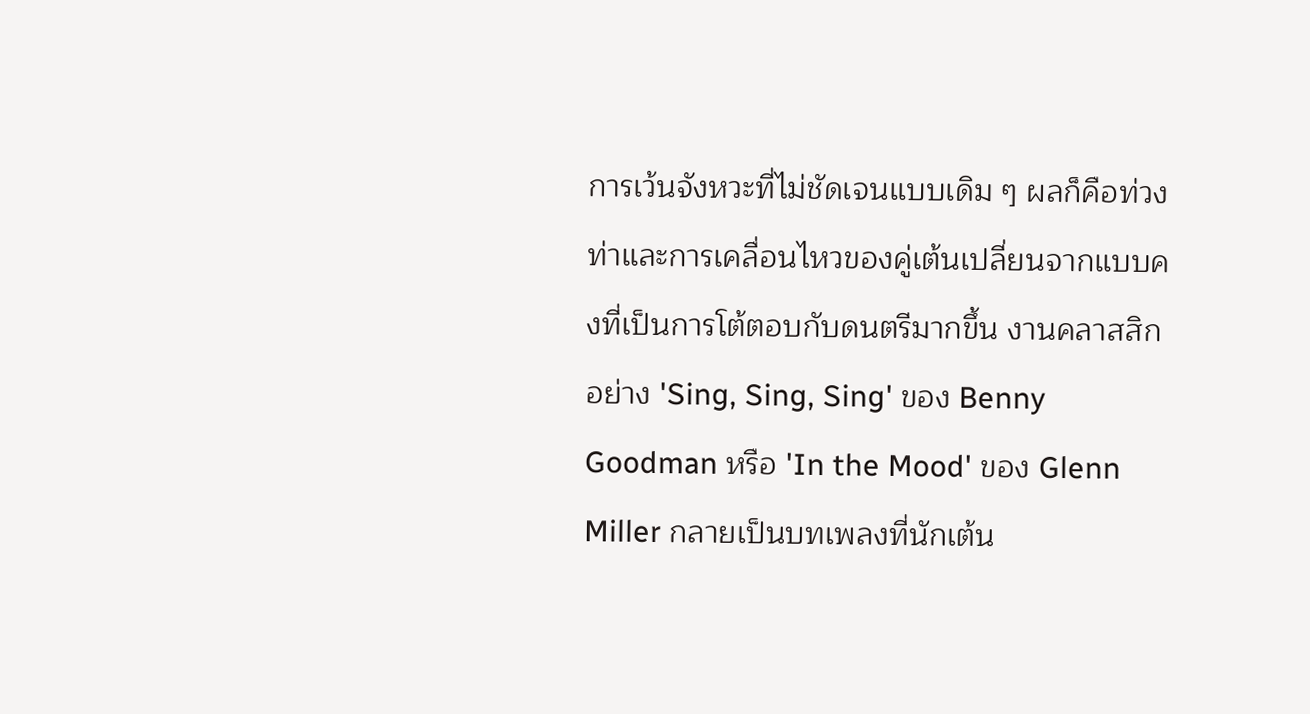การเว้นจังหวะที่ไม่ชัดเจนแบบเดิม ๆ ผลก็คือท่วงท่าและการเคลื่อนไหวของคู่เต้นเปลี่ยนจากแบบคงที่เป็นการโต้ตอบกับดนตรีมากขึ้น งานคลาสสิกอย่าง 'Sing, Sing, Sing' ของ Benny Goodman หรือ 'In the Mood' ของ Glenn Miller กลายเป็นบทเพลงที่นักเต้น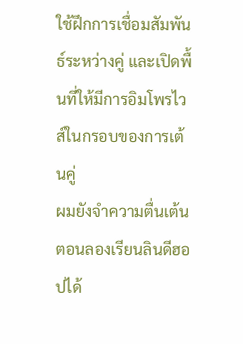ใช้ฝึกการเชื่อมสัมพันธ์ระหว่างคู่ และเปิดพื้นที่ให้มีการอิมโพรไวส์ในกรอบของการเต้นคู่
ผมยังจำความตื่นเต้นตอนลองเรียนลินดีฮอปได้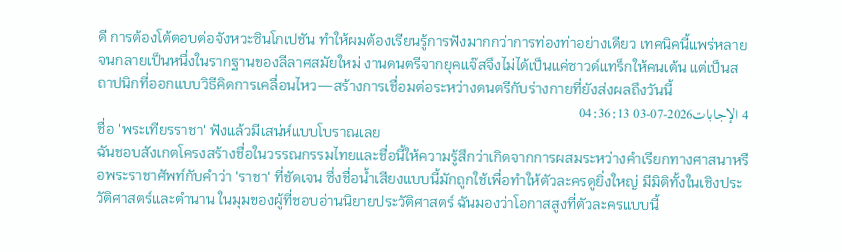ดี การต้องโต้ตอบต่อจังหวะซินโกเปชัน ทำให้ผมต้องเรียนรู้การฟังมากกว่าการท่องท่าอย่างเดียว เทคนิคนี้แพร่หลายจนกลายเป็นหนึ่งในรากฐานของลีลาศสมัยใหม่ งานดนตรีจากยุคแจ๊สจึงไม่ได้เป็นแค่ซาวด์แทร็กให้คนเต้น แต่เป็นสถาปนิกที่ออกแบบวิธีคิดการเคลื่อนไหว—สร้างการเชื่อมต่อระหว่างดนตรีกับร่างกายที่ยังส่งผลถึงวันนี้
4 الإجابات2026-07-03 04:36:13
ชื่อ 'พระเทียรราชา' ฟังแล้วมีเสน่ห์แบบโบราณเลย
ฉันชอบสังเกตโครงสร้างชื่อในวรรณกรรมไทยและชื่อนี้ให้ความรู้สึกว่าเกิดจากการผสมระหว่างคำเรียกทางศาสนาหรือพระราชาศัพท์กับคำว่า 'ราชา' ที่ชัดเจน ซึ่งชื่อน้ำเสียงแบบนี้มักถูกใช้เพื่อทำให้ตัวละครดูยิ่งใหญ่ มีมิติทั้งในเชิงประวัติศาสตร์และตำนาน ในมุมของผู้ที่ชอบอ่านนิยายประวัติศาสตร์ ฉันมองว่าโอกาสสูงที่ตัวละครแบบนี้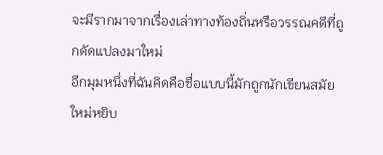จะมีรากมาจากเรื่องเล่าทางท้องถิ่นหรือวรรณคดีที่ถูกดัดแปลงมาใหม่
อีกมุมหนึ่งที่ฉันคิดคือชื่อแบบนี้มักถูกนักเขียนสมัยใหม่หยิบ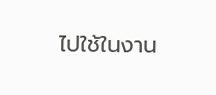ไปใช้ในงาน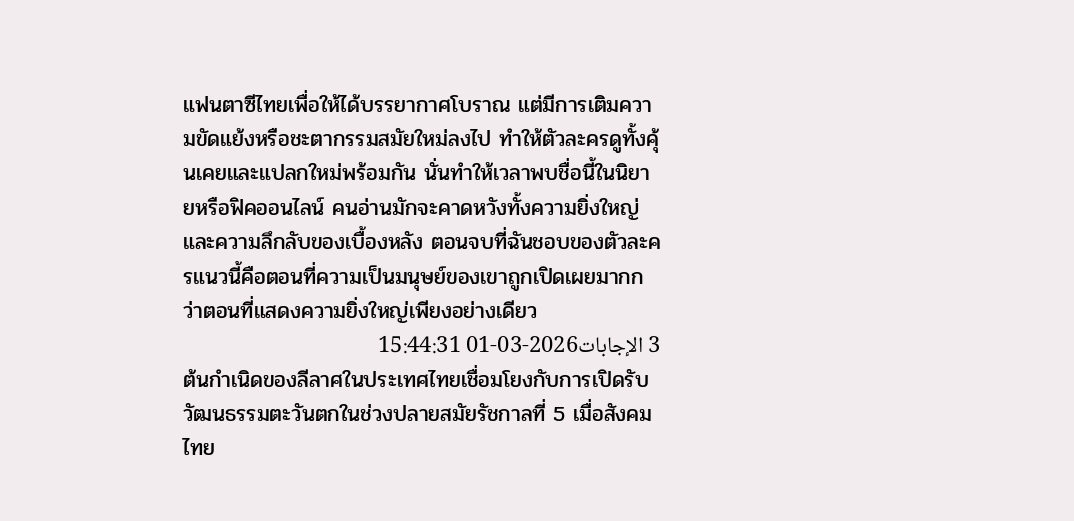แฟนตาซีไทยเพื่อให้ได้บรรยากาศโบราณ แต่มีการเติมความขัดแย้งหรือชะตากรรมสมัยใหม่ลงไป ทำให้ตัวละครดูทั้งคุ้นเคยและแปลกใหม่พร้อมกัน นั่นทำให้เวลาพบชื่อนี้ในนิยายหรือฟิคออนไลน์ คนอ่านมักจะคาดหวังทั้งความยิ่งใหญ่และความลึกลับของเบื้องหลัง ตอนจบที่ฉันชอบของตัวละครแนวนี้คือตอนที่ความเป็นมนุษย์ของเขาถูกเปิดเผยมากกว่าตอนที่แสดงความยิ่งใหญ่เพียงอย่างเดียว
3 الإجابات2026-03-01 15:44:31
ต้นกำเนิดของลีลาศในประเทศไทยเชื่อมโยงกับการเปิดรับวัฒนธรรมตะวันตกในช่วงปลายสมัยรัชกาลที่ 5 เมื่อสังคมไทย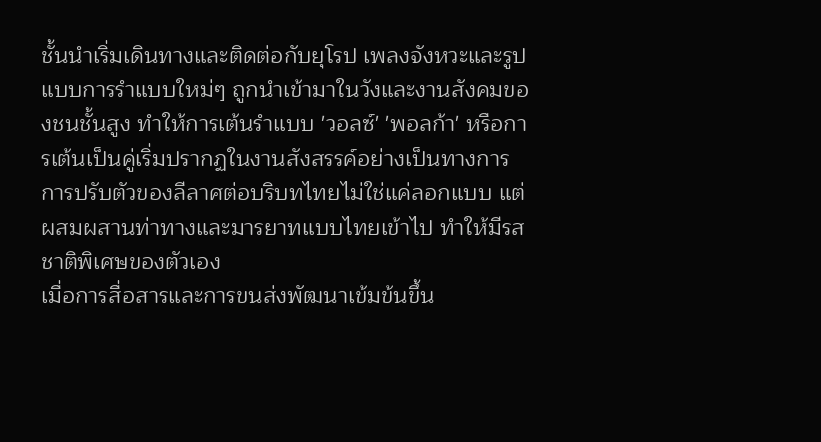ชั้นนำเริ่มเดินทางและติดต่อกับยุโรป เพลงจังหวะและรูปแบบการรำแบบใหม่ๆ ถูกนำเข้ามาในวังและงานสังคมของชนชั้นสูง ทำให้การเต้นรำแบบ 'วอลซ์' 'พอลก้า' หรือการเต้นเป็นคู่เริ่มปรากฏในงานสังสรรค์อย่างเป็นทางการ การปรับตัวของลีลาศต่อบริบทไทยไม่ใช่แค่ลอกแบบ แต่ผสมผสานท่าทางและมารยาทแบบไทยเข้าไป ทำให้มีรสชาติพิเศษของตัวเอง
เมื่อการสื่อสารและการขนส่งพัฒนาเข้มข้นขึ้น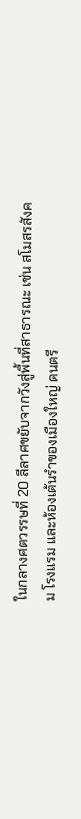ในกลางศตวรรษที่ 20 ลีลาศขยับจากวังสู่พื้นที่สาธารณะ เช่น สโมสรสังคม โรงแรม และห้องเต้นรำของเมืองใหญ่ ดนตรี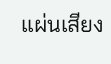แผ่นเสียง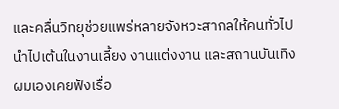และคลื่นวิทยุช่วยแพร่หลายจังหวะสากลให้คนทั่วไปนำไปเต้นในงานเลี้ยง งานแต่งงาน และสถานบันเทิง ผมเองเคยฟังเรื่อ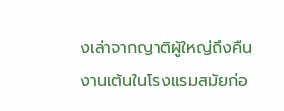งเล่าจากญาติผู้ใหญ่ถึงคืนงานเต้นในโรงแรมสมัยก่อ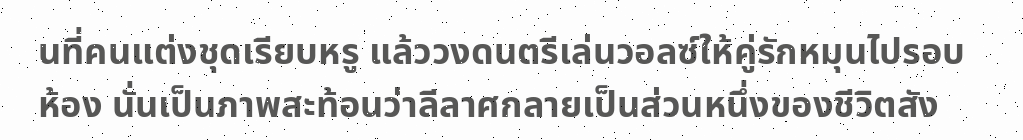นที่คนแต่งชุดเรียบหรู แล้ววงดนตรีเล่นวอลซ์ให้คู่รักหมุนไปรอบห้อง นั่นเป็นภาพสะท้อนว่าลีลาศกลายเป็นส่วนหนึ่งของชีวิตสัง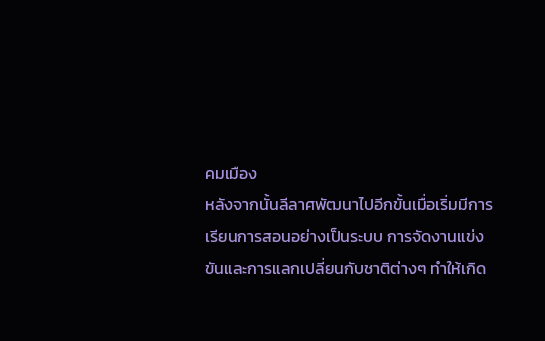คมเมือง
หลังจากนั้นลีลาศพัฒนาไปอีกขั้นเมื่อเริ่มมีการเรียนการสอนอย่างเป็นระบบ การจัดงานแข่งขันและการแลกเปลี่ยนกับชาติต่างๆ ทำให้เกิด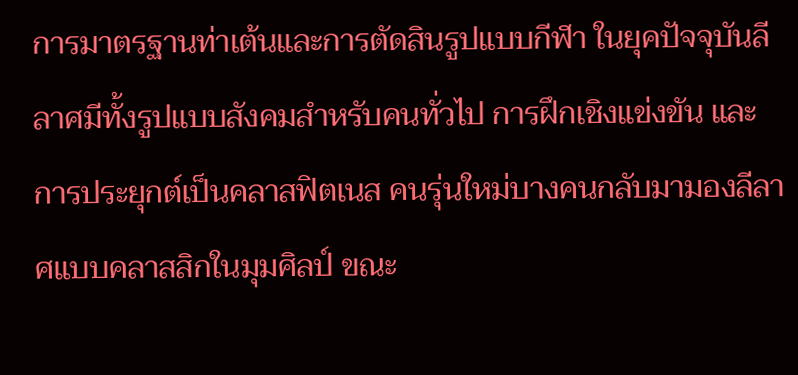การมาตรฐานท่าเต้นและการตัดสินรูปแบบกีฬา ในยุคปัจจุบันลีลาศมีทั้งรูปแบบสังคมสำหรับคนทั่วไป การฝึกเชิงแข่งขัน และการประยุกต์เป็นคลาสฟิตเนส คนรุ่นใหม่บางคนกลับมามองลีลาศแบบคลาสสิกในมุมศิลป์ ขณะ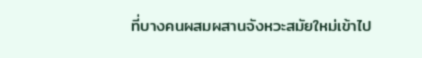ที่บางคนผสมผสานจังหวะสมัยใหม่เข้าไป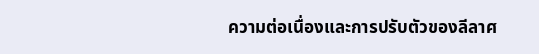ความต่อเนื่องและการปรับตัวของลีลาศ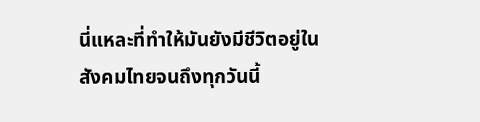นี่แหละที่ทำให้มันยังมีชีวิตอยู่ในสังคมไทยจนถึงทุกวันนี้